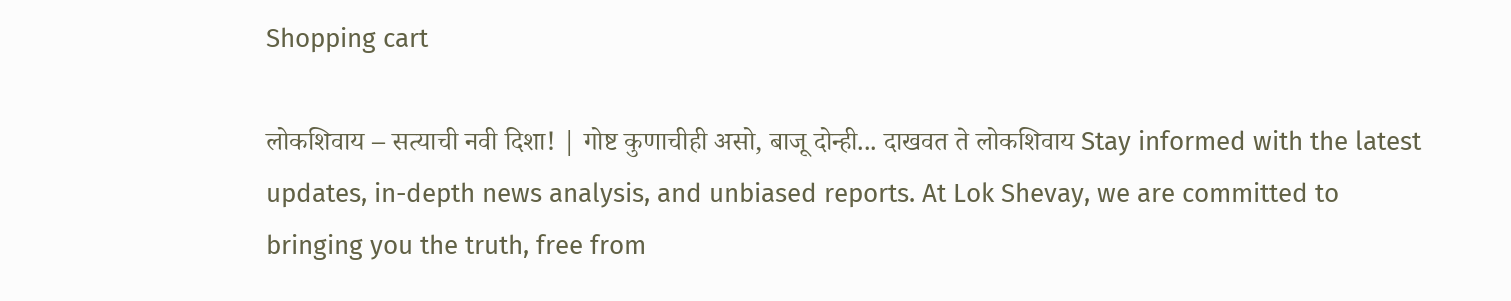Shopping cart

लोकशिवाय – सत्याची नवी दिशा! | गोष्ट कुणाचीही असो, बाजू दोन्ही... दाखवत ते लोकशिवाय Stay informed with the latest updates, in-depth news analysis, and unbiased reports. At Lok Shevay, we are committed to bringing you the truth, free from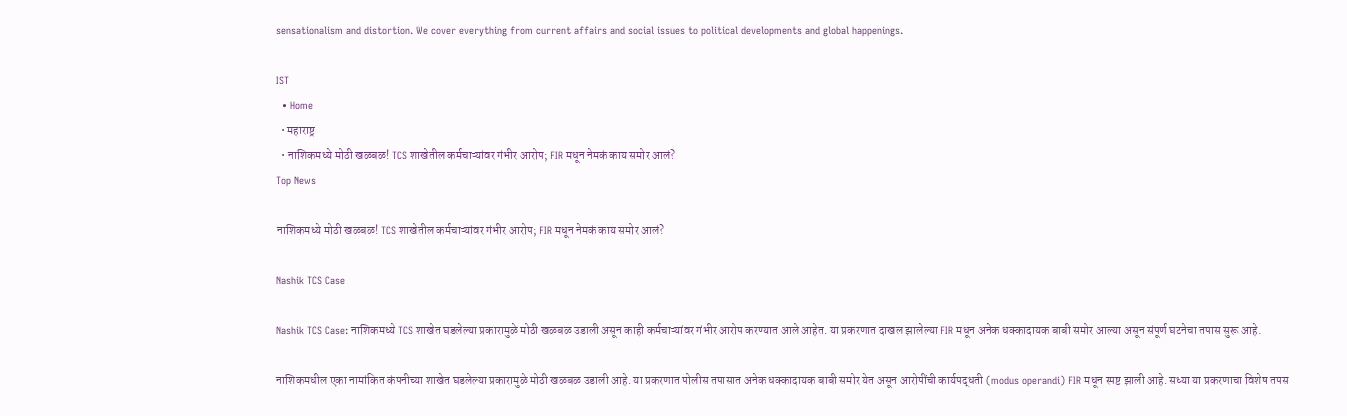sensationalism and distortion. We cover everything from current affairs and social issues to political developments and global happenings.

IST
  • Home
  • महाराष्ट्र
  • नाशिकमध्ये मोठी खळबळ! TCS शाखेतील कर्मचाऱ्यांवर गंभीर आरोप; FIR मधून नेमकं काय समोर आलं?
Top News

नाशिकमध्ये मोठी खळबळ! TCS शाखेतील कर्मचाऱ्यांवर गंभीर आरोप; FIR मधून नेमकं काय समोर आलं?

Nashik TCS Case

Nashik TCS Case: नाशिकमध्ये TCS शाखेत घडलेल्या प्रकारामुळे मोठी खळबळ उडाली असून काही कर्मचाऱ्यांवर गंभीर आरोप करण्यात आले आहेत. या प्रकरणात दाखल झालेल्या FIR मधून अनेक धक्कादायक बाबी समोर आल्या असून संपूर्ण घटनेचा तपास सुरू आहे.

नाशिकमधील एका नामांकित कंपनीच्या शाखेत घडलेल्या प्रकारामुळे मोठी खळबळ उडाली आहे. या प्रकरणात पोलीस तपासात अनेक धक्कादायक बाबी समोर येत असून आरोपींची कार्यपद्धती (modus operandi) FIR मधून स्पष्ट झाली आहे. सध्या या प्रकरणाचा विशेष तपस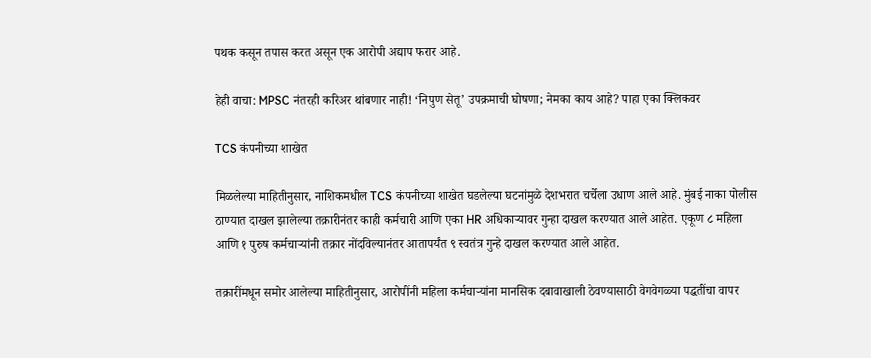पथक कसून तपास करत असून एक आरोपी अद्याप फरार आहे.

हेही वाचा: MPSC नंतरही करिअर थांबणार नाही! ‘निपुण सेतू’ उपक्रमाची घोषणा; नेमका काय आहे? पाहा एका क्लिकवर

TCS कंपनीच्या शाखेत

मिळलेल्या माहितीनुसार, नाशिकमधील TCS कंपनीच्या शाखेत घडलेल्या घटनांमुळे देशभरात चर्चेला उधाण आले आहे. मुंबई नाका पोलीस ठाण्यात दाखल झालेल्या तक्रारीनंतर काही कर्मचारी आणि एका HR अधिकाऱ्यावर गुन्हा दाखल करण्यात आले आहेत. एकूण ८ महिला आणि १ पुरुष कर्मचाऱ्यांनी तक्रार नोंदविल्यानंतर आतापर्यंत ९ स्वतंत्र गुन्हे दाखल करण्यात आले आहेत.

तक्रारींमधून समोर आलेल्या माहितीनुसार, आरोपींनी महिला कर्मचाऱ्यांना मानसिक दबावाखाली ठेवण्यासाठी वेगवेगळ्या पद्धतींचा वापर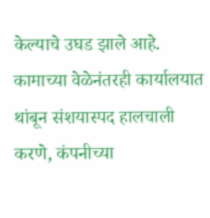केल्याचे उघड झाले आहे. कामाच्या वेळेनंतरही कार्यालयात थांबून संशयास्पद हालचाली करणे, कंपनीच्या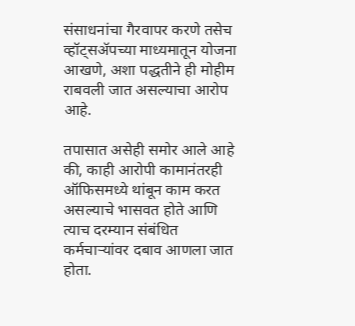संसाधनांचा गैरवापर करणे तसेच व्हॉट्सॲपच्या माध्यमातून योजना आखणे, अशा पद्धतीने ही मोहीम राबवली जात असल्याचा आरोप आहे.

तपासात असेही समोर आले आहे की, काही आरोपी कामानंतरही ऑफिसमध्ये थांबून काम करत असल्याचे भासवत होते आणि त्याच दरम्यान संबंधित कर्मचाऱ्यांवर दबाव आणला जात होता.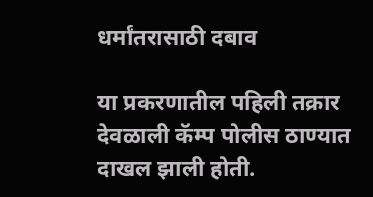धर्मांतरासाठी दबाव

या प्रकरणातील पहिली तक्रार देवळाली कॅम्प पोलीस ठाण्यात दाखल झाली होती.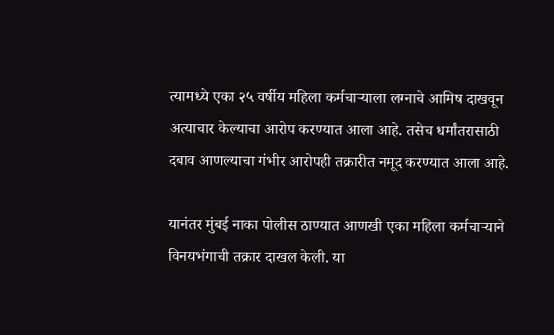त्यामध्ये एका २५ वर्षीय महिला कर्मचाऱ्याला लग्नाचे आमिष दाखवून अत्याचार केल्याचा आरोप करण्यात आला आहे. तसेच धर्मांतरासाठी दबाव आणल्याचा गंभीर आरोपही तक्रारीत नमूद करण्यात आला आहे.

यानंतर मुंबई नाका पोलीस ठाण्यात आणखी एका महिला कर्मचाऱ्याने विनयभंगाची तक्रार दाखल केली. या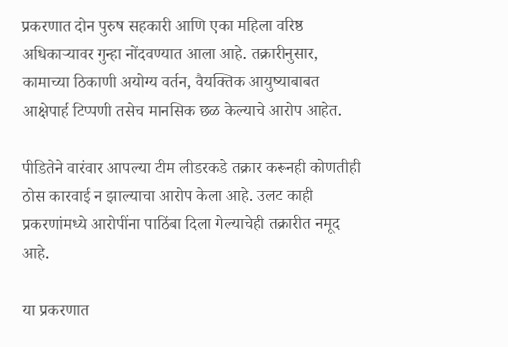प्रकरणात दोन पुरुष सहकारी आणि एका महिला वरिष्ठ अधिकाऱ्यावर गुन्हा नोंदवण्यात आला आहे. तक्रारीनुसार, कामाच्या ठिकाणी अयोग्य वर्तन, वैयक्तिक आयुष्याबाबत आक्षेपार्ह टिप्पणी तसेच मानसिक छळ केल्याचे आरोप आहेत.

पीडितेने वारंवार आपल्या टीम लीडरकडे तक्रार करूनही कोणतीही ठोस कारवाई न झाल्याचा आरोप केला आहे. उलट काही प्रकरणांमध्ये आरोपींना पाठिंबा दिला गेल्याचेही तक्रारीत नमूद आहे.

या प्रकरणात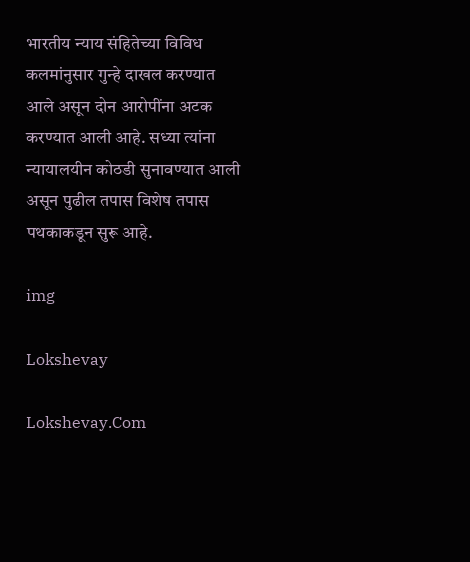भारतीय न्याय संहितेच्या विविध कलमांनुसार गुन्हे दाखल करण्यात आले असून दोन आरोपींना अटक करण्यात आली आहे. सध्या त्यांना न्यायालयीन कोठडी सुनावण्यात आली असून पुढील तपास विशेष तपास पथकाकडून सुरू आहे.

img

Lokshevay

Lokshevay.Com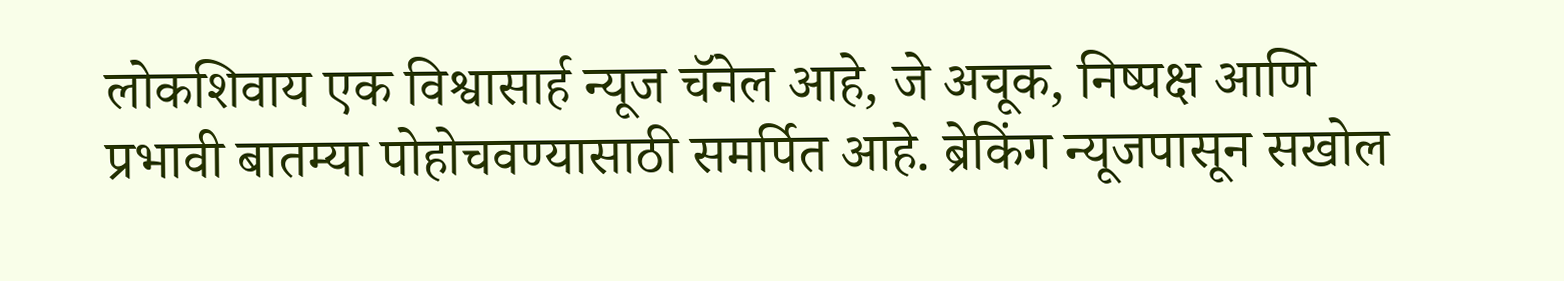लोकशिवाय एक विश्वासार्ह न्यूज चॅनेल आहे, जे अचूक, निष्पक्ष आणि प्रभावी बातम्या पोहोचवण्यासाठी समर्पित आहे. ब्रेकिंग न्यूजपासून सखोल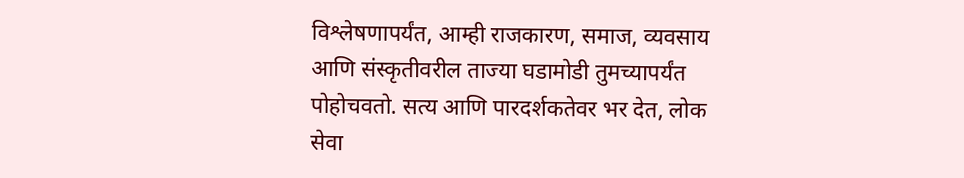विश्लेषणापर्यंत, आम्ही राजकारण, समाज, व्यवसाय आणि संस्कृतीवरील ताज्या घडामोडी तुमच्यापर्यंत पोहोचवतो. सत्य आणि पारदर्शकतेवर भर देत, लोक सेवा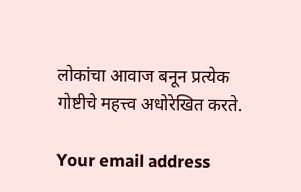लोकांचा आवाज बनून प्रत्येक गोष्टीचे महत्त्व अधोरेखित करते.

Your email address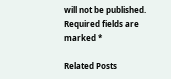will not be published. Required fields are marked *

Related Posts